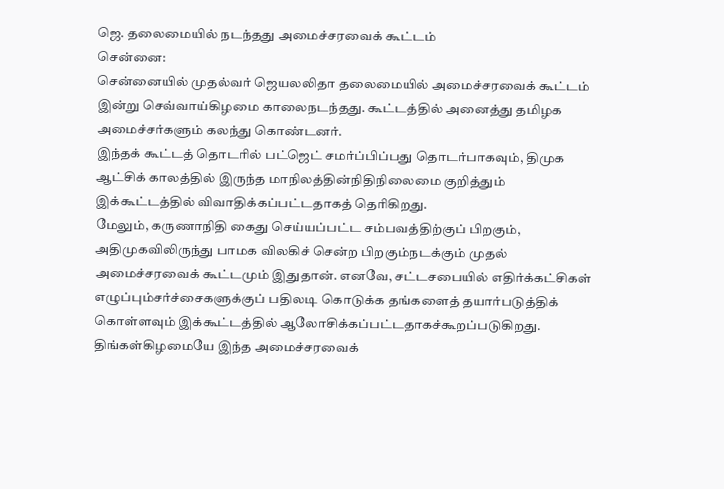ஜெ. தலைமையில் நடந்தது அமைச்சரவைக் கூட்டம்
சென்னை:
சென்னையில் முதல்வர் ஜெயலலிதா தலைமையில் அமைச்சரவைக் கூட்டம் இன்று செவ்வாய்கிழமை காலைநடந்தது. கூட்டத்தில் அனைத்து தமிழக அமைச்சர்களும் கலந்து கொண்டனர்.
இந்தக் கூட்டத் தொடரில் பட்ஜெட் சமர்ப்பிப்பது தொடர்பாகவும், திமுக ஆட்சிக் காலத்தில் இருந்த மாநிலத்தின்நிதிநிலைமை குறித்தும் இக்கூட்டத்தில் விவாதிக்கப்பட்டதாகத் தெரிகிறது.
மேலும், கருணாநிதி கைது செய்யப்பட்ட சம்பவத்திற்குப் பிறகும், அதிமுகவிலிருந்து பாமக விலகிச் சென்ற பிறகும்நடக்கும் முதல் அமைச்சரவைக் கூட்டமும் இதுதான். எனவே, சட்டசபையில் எதிர்க்கட்சிகள் எழுப்பும்சர்ச்சைகளுக்குப் பதிலடி கொடுக்க தங்களைத் தயார்படுத்திக் கொள்ளவும் இக்கூட்டத்தில் ஆலோசிக்கப்பட்டதாகச்கூறப்படுகிறது.
திங்கள்கிழமையே இந்த அமைச்சரவைக்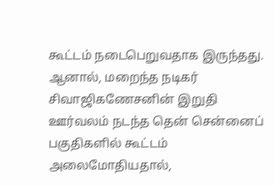கூட்டம் நடைபெறுவதாக இருந்தது. ஆனால், மறைந்த நடிகர் சிவாஜிகணேசனின் இறுதி ஊர்வலம் நடந்த தென் சென்னைப் பகுதிகளில் கூட்டம் அலைமோதியதால்,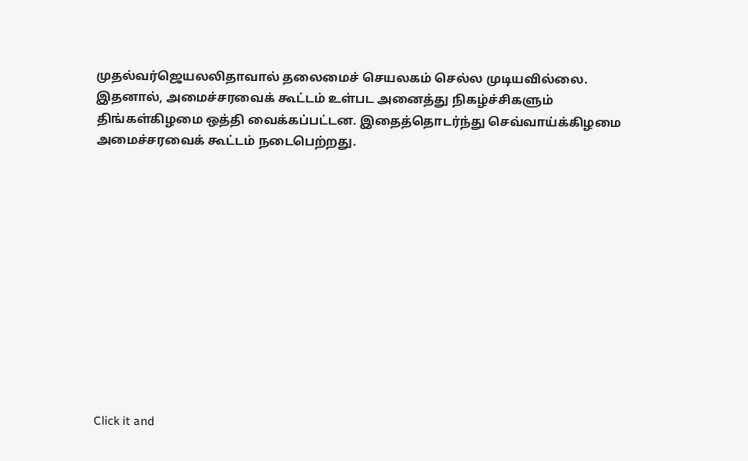முதல்வர்ஜெயலலிதாவால் தலைமைச் செயலகம் செல்ல முடியவில்லை.
இதனால், அமைச்சரவைக் கூட்டம் உள்பட அனைத்து நிகழ்ச்சிகளும் திங்கள்கிழமை ஒத்தி வைக்கப்பட்டன. இதைத்தொடர்ந்து செவ்வாய்க்கிழமை அமைச்சரவைக் கூட்டம் நடைபெற்றது.












Click it and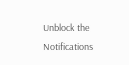Unblock the Notifications